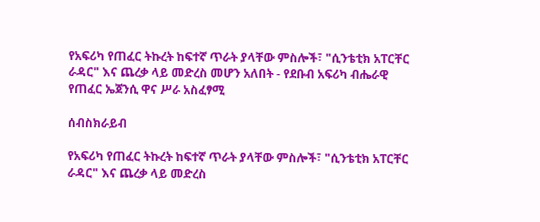የአፍሪካ የጠፈር ትኩረት ከፍተኛ ጥራት ያላቸው ምስሎች፣ "ሲንቴቲክ አፐርቸር ራዳር" እና ጨረቃ ላይ መድረስ መሆን አለበት - የደቡብ አፍሪካ ብሔራዊ የጠፈር ኤጀንሲ ዋና ሥራ አስፈፃሚ

ሰብስክራይብ

የአፍሪካ የጠፈር ትኩረት ከፍተኛ ጥራት ያላቸው ምስሎች፣ "ሲንቴቲክ አፐርቸር ራዳር" እና ጨረቃ ላይ መድረስ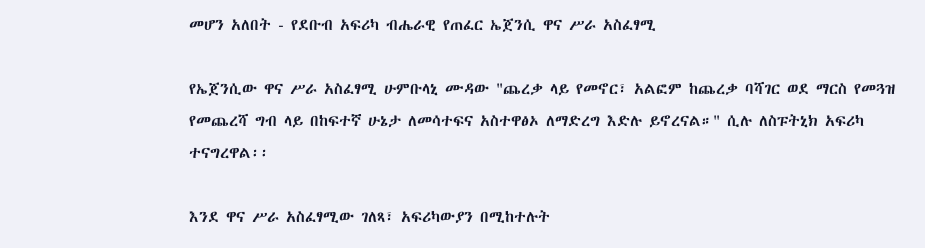መሆን አለበት - የደቡብ አፍሪካ ብሔራዊ የጠፈር ኤጀንሲ ዋና ሥራ አስፈፃሚ

የኤጀንሲው ዋና ሥራ አስፈፃሚ ሁምቡላኒ ሙዳው "ጨረቃ ላይ የመኖር፣ አልፎም ከጨረቃ ባሻገር ወደ ማርስ የመጓዝ የመጨረሻ ግብ ላይ በከፍተኛ ሁኔታ ለመሳተፍና አስተዋፅኦ ለማድረግ እድሉ ይኖረናል።" ሲሉ ለስፑትኒክ አፍሪካ ተናግረዋል፡፡

እንደ ዋና ሥራ አስፈፃሚው ገለጻ፣ አፍሪካውያን በሚከተሉት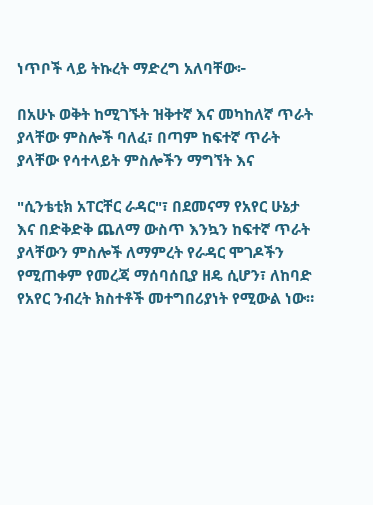ነጥቦች ላይ ትኩረት ማድረግ አለባቸው፦

በአሁኑ ወቅት ከሚገኙት ዝቅተኛ እና መካከለኛ ጥራት ያላቸው ምስሎች ባለፈ፣ በጣም ከፍተኛ ጥራት ያላቸው የሳተላይት ምስሎችን ማግኘት እና

"ሲንቴቲክ አፐርቸር ራዳር"፣ በደመናማ የአየር ሁኔታ እና በድቅድቅ ጨለማ ውስጥ እንኳን ከፍተኛ ጥራት ያላቸውን ምስሎች ለማምረት የራዳር ሞገዶችን የሚጠቀም የመረጃ ማሰባሰቢያ ዘዴ ሲሆን፣ ለከባድ የአየር ንብረት ክስተቶች መተግበሪያነት የሚውል ነው።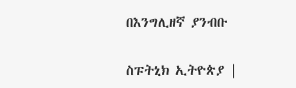በእንግሊዘኛ ያንብቡ

ስፑትኒክ ኢትዮጵያ |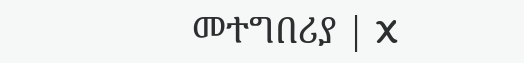መተግበሪያ | X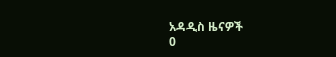አዳዲስ ዜናዎች
0